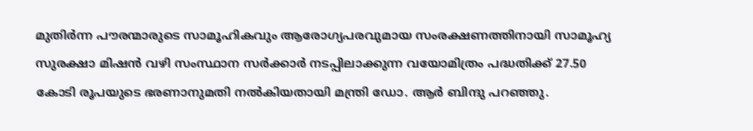മുതിര്‍ന്ന പൗരന്മാരുടെ സാമൂഹികവും ആരോഗ്യപരവുമായ സംരക്ഷണത്തിനായി സാമൂഹ്യ സുരക്ഷാ മിഷന്‍ വഴി സംസ്ഥാന സര്‍ക്കാര്‍ നടപ്പിലാക്കുന്ന വയോമിത്രം പദ്ധതിക്ക് 27.50 കോടി രൂപയുടെ ഭരണാനുമതി നല്‍കിയതായി മന്ത്രി ഡോ. ആര്‍ ബിന്ദു പറഞ്ഞു.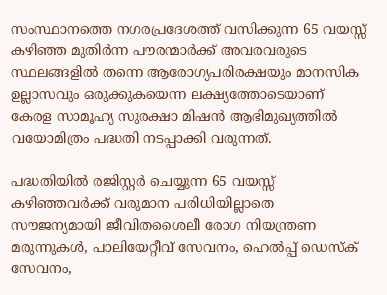സംസ്ഥാനത്തെ നഗരപ്രദേശത്ത് വസിക്കുന്ന 65 വയസ്സ് കഴിഞ്ഞ മുതിര്‍ന്ന പൗരന്മാര്‍ക്ക് അവരവരുടെ സ്ഥലങ്ങളില്‍ തന്നെ ആരോഗ്യപരിരക്ഷയും മാനസിക ഉല്ലാസവും ഒരുക്കുകയെന്ന ലക്ഷ്യത്തോടെയാണ് കേരള സാമൂഹ്യ സുരക്ഷാ മിഷന്‍ ആഭിമുഖ്യത്തില്‍ വയോമിത്രം പദ്ധതി നടപ്പാക്കി വരുന്നത്.

പദ്ധതിയില്‍ രജിസ്റ്റര്‍ ചെയ്യുന്ന 65 വയസ്സ് കഴിഞ്ഞവര്‍ക്ക് വരുമാന പരിധിയില്ലാതെ സൗജന്യമായി ജീവിതശൈലീ രോഗ നിയന്ത്രണ മരുന്നുകള്‍, പാലിയേറ്റീവ് സേവനം, ഹെല്‍പ്പ് ഡെസ്‌ക് സേവനം,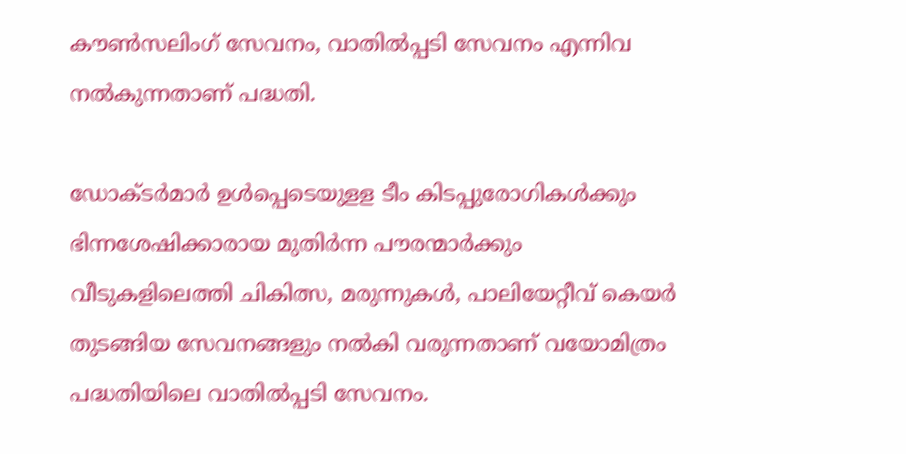കൗണ്‍സലിംഗ് സേവനം, വാതില്‍പ്പടി സേവനം എന്നിവ നല്‍കുന്നതാണ് പദ്ധതി.

ഡോക്ടര്‍മാര്‍ ഉള്‍പ്പെടെയുളള ടീം കിടപ്പുരോഗികള്‍ക്കും ഭിന്നശേഷിക്കാരായ മുതിര്‍ന്ന പൗരന്മാര്‍ക്കും വീടുകളിലെത്തി ചികിത്സ, മരുന്നുകള്‍, പാലിയേറ്റീവ് കെയര്‍ തുടങ്ങിയ സേവനങ്ങളും നല്‍കി വരുന്നതാണ് വയോമിത്രം പദ്ധതിയിലെ വാതില്‍പ്പടി സേവനം.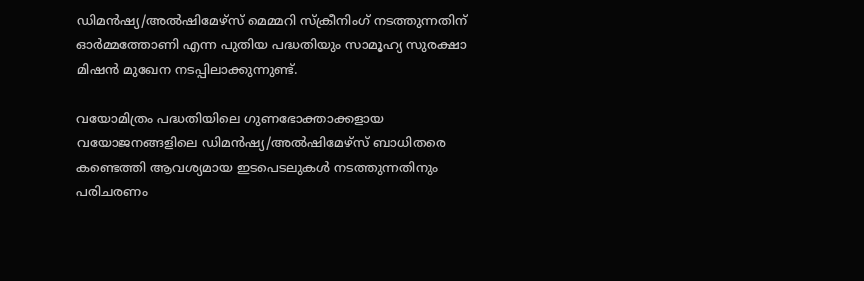ഡിമന്‍ഷ്യ/അല്‍ഷിമേഴ്‌സ് മെമ്മറി സ്‌ക്രീനിംഗ് നടത്തുന്നതിന് ഓര്‍മ്മത്തോണി എന്ന പുതിയ പദ്ധതിയും സാമൂഹ്യ സുരക്ഷാ മിഷന്‍ മുഖേന നടപ്പിലാക്കുന്നുണ്ട്.

വയോമിത്രം പദ്ധതിയിലെ ഗുണഭോക്താക്കളായ വയോജനങ്ങളിലെ ഡിമന്‍ഷ്യ/അല്‍ഷിമേഴ്‌സ് ബാധിതരെ കണ്ടെത്തി ആവശ്യമായ ഇടപെടലുകള്‍ നടത്തുന്നതിനും പരിചരണം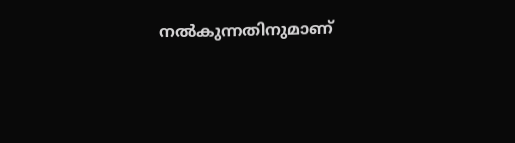നല്‍കുന്നതിനുമാണ്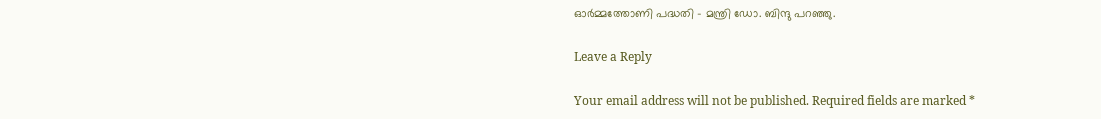ഓര്‍മ്മത്തോണി പദ്ധതി – മന്ത്രി ഡോ. ബിന്ദു പറഞ്ഞു.

Leave a Reply

Your email address will not be published. Required fields are marked *